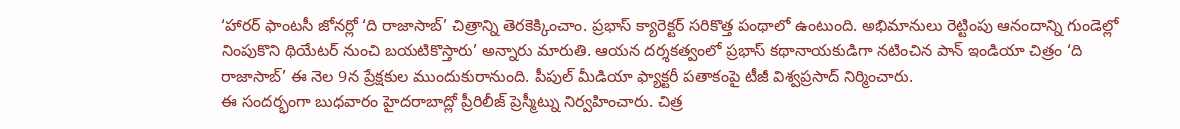‘హారర్ ఫాంటసీ జోనర్లో ‘ది రాజాసాబ్’ చిత్రాన్ని తెరకెక్కించాం. ప్రభాస్ క్యారెక్టర్ సరికొత్త పంథాలో ఉంటుంది. అభిమానులు రెట్టింపు ఆనందాన్ని గుండెల్లో నింపుకొని థియేటర్ నుంచి బయటికొస్తారు’ అన్నారు మారుతి. ఆయన దర్శకత్వంలో ప్రభాస్ కథానాయకుడిగా నటించిన పాన్ ఇండియా చిత్రం ‘ది రాజాసాబ్’ ఈ నెల 9న ప్రేక్షకుల ముందుకురానుంది. పీపుల్ మీడియా ఫ్యాక్టరీ పతాకంపై టీజీ విశ్వప్రసాద్ నిర్మించారు.
ఈ సందర్భంగా బుధవారం హైదరాబాద్లో ప్రీరిలీజ్ ప్రెస్మీట్ను నిర్వహించారు. చిత్ర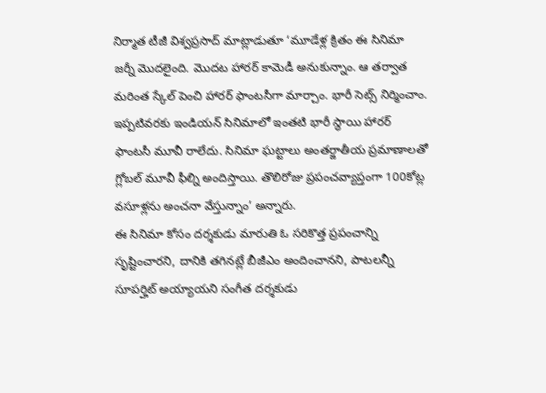నిర్మాత టీజీ విశ్వప్రసాద్ మాట్లాడుతూ ‘మూడేళ్ల క్రితం ఈ సినిమా జర్నీ మొదలైంది. మొదట హారర్ కామెడీ అనుకున్నాం. ఆ తర్వాత మరింత స్కేల్ పెంచి హారర్ ఫాంటసీగా మార్చాం. భారీ సెట్స్ నిర్మించాం. ఇప్పటివరకు ఇండియన్ సినిమాలో ఇంతటి భారీ స్థాయి హారర్ ఫాంటసీ మూవీ రాలేదు. సినిమా ఘట్టాలు అంతర్జాతీయ ప్రమాణాలతో గ్లోబల్ మూవీ ఫీల్ని అందిస్తాయి. తొలిరోజు ప్రపంచవ్యాప్తంగా 100కోట్ల వసూళ్లను అంచనా వేస్తున్నాం’ అన్నారు.
ఈ సినిమా కోసం దర్శకుడు మారుతి ఓ సరికొత్త ప్రపంచాన్ని సృష్టించారని, దానికి తగినట్లే బీజీఎం అందించానని, పాటలన్నీ సూపర్హిట్ అయ్యాయని సంగీత దర్శకుడు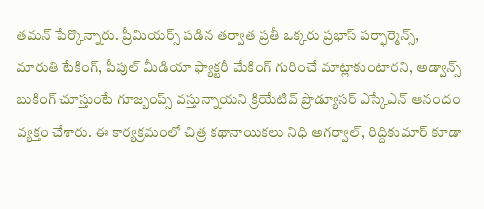తమన్ పేర్కొన్నారు. ప్రీమియర్స్ పడిన తర్వాత ప్రతీ ఒక్కరు ప్రభాస్ పర్ఫార్మెన్స్, మారుతి టేకింగ్, పీపుల్ మీడియా ఫ్యాక్టరీ మేకింగ్ గురించే మాట్లాకుంటారని, అడ్వాన్స్ బుకింగ్ చూస్తుంటే గూజ్బంప్స్ వస్తున్నాయని క్రియేటివ్ ప్రొడ్యూసర్ ఎస్కేఎన్ ఆనందం వ్యక్తం చేశారు. ఈ కార్యక్రమంలో చిత్ర కథానాయికలు నిధి అగర్వాల్, రిద్దికుమార్ కూడా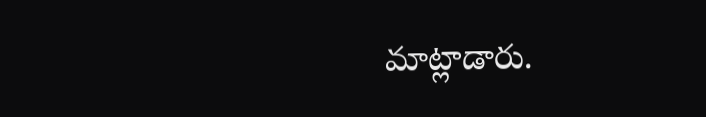మాట్లాడారు.